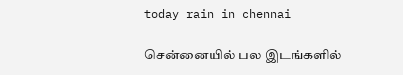today rain in chennai

சென்னையில் பல இடங்களில்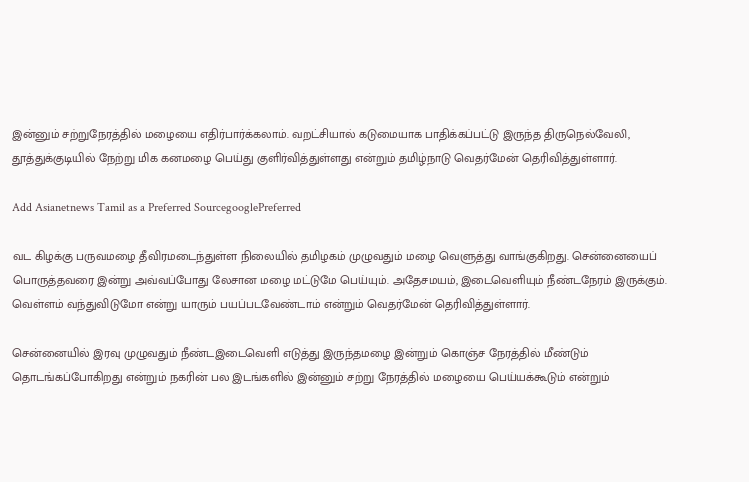இன்னும் சற்றுநேரத்தில் மழையை எதிர்பார்க்கலாம். வறட்சியால் கடுமையாக பாதிக்கப்பட்டு இருந்த திருநெல்வேலி, தூத்துக்குடியில் நேற்று மிக கனமழை பெய்து குளிர்வித்துள்ளது என்றும் தமிழ்நாடு வெதர்மேன் தெரிவித்துள்ளார்.

Add Asianetnews Tamil as a Preferred SourcegooglePreferred

வட கிழக்கு பருவமழை தீவிரமடைந்துள்ள நிலையில் தமிழகம் முழுவதும் மழை வெளுத்து வாங்குகிறது. சென்னையைப் பொருத்தவரை இன்று அவ்வப்போது லேசான மழை மட்டுமே பெய்யும். அதேசமயம், இடைவெளியும் நீண்டநேரம் இருக்கும். வெள்ளம் வந்துவிடுமோ என்று யாரும் பயப்படவேண்டாம் என்றும் வெதர்மேன் தெரிவித்துள்ளார்.

சென்னையில் இரவு முழுவதும் நீண்டஇடைவெளி எடுத்து இருந்தமழை இன்றும் கொஞ்ச நேரத்தில் மீண்டும் தொடங்கப்போகிறது என்றும் நகரின் பல இடங்களில் இன்னும் சற்று நேரத்தில் மழையை பெய்யக்கூடும் என்றும்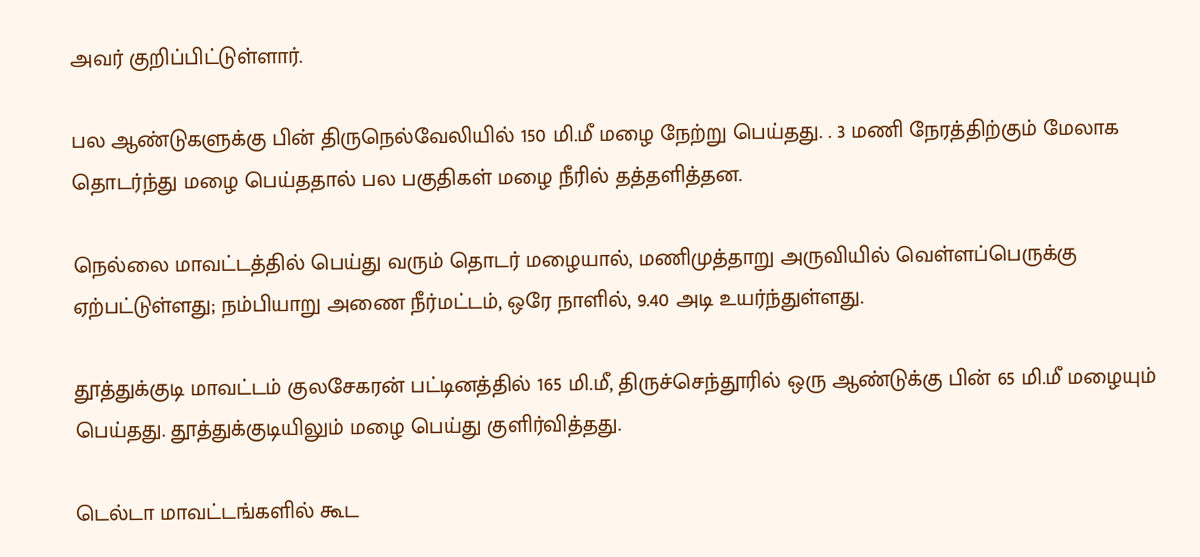அவர் குறிப்பிட்டுள்ளார்.

பல ஆண்டுகளுக்கு பின் திருநெல்வேலியில் 150 மி.மீ மழை நேற்று பெய்தது. . 3 மணி நேரத்திற்கும் மேலாக தொடர்ந்து மழை பெய்ததால் பல பகுதிகள் மழை நீரில் தத்தளித்தன.

நெல்லை மாவட்டத்தில் பெய்து வரும் தொடர் மழையால், மணிமுத்தாறு அருவியில் வெள்ளப்பெருக்கு ஏற்பட்டுள்ளது; நம்பியாறு அணை நீர்மட்டம், ஒரே நாளில், 9.40 அடி உயர்ந்துள்ளது.

தூத்துக்குடி மாவட்டம் குலசேகரன் பட்டினத்தில் 165 மி.மீ, திருச்செந்தூரில் ஒரு ஆண்டுக்கு பின் 65 மி.மீ மழையும் பெய்தது. தூத்துக்குடியிலும் மழை பெய்து குளிர்வித்தது.

டெல்டா மாவட்டங்களில் கூட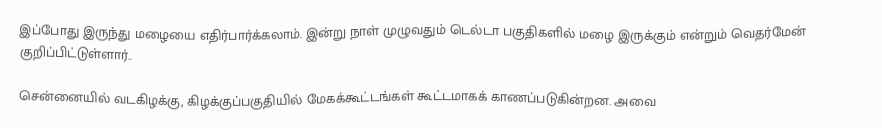இப்போது இருந்து மழையை எதிர்பார்க்கலாம். இன்று நாள் முழுவதும் டெல்டா பகுதிகளில் மழை இருக்கும் என்றும் வெதர்மேன் குறிப்பிட்டுள்ளார்..

சென்னையில் வடகிழக்கு, கிழக்குப்பகுதியில் மேகக்கூட்டங்கள் கூட்டமாகக் காணப்படுகின்றன. அவை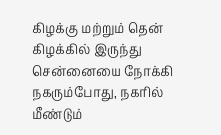கிழக்கு மற்றும் தென் கிழக்கில் இருந்து சென்னையை நோக்கி நகரும்போது, நகரில் மீண்டும்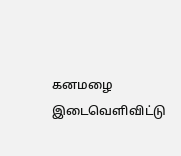கனமழை இடைவெளிவிட்டு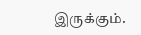இருக்கும்.